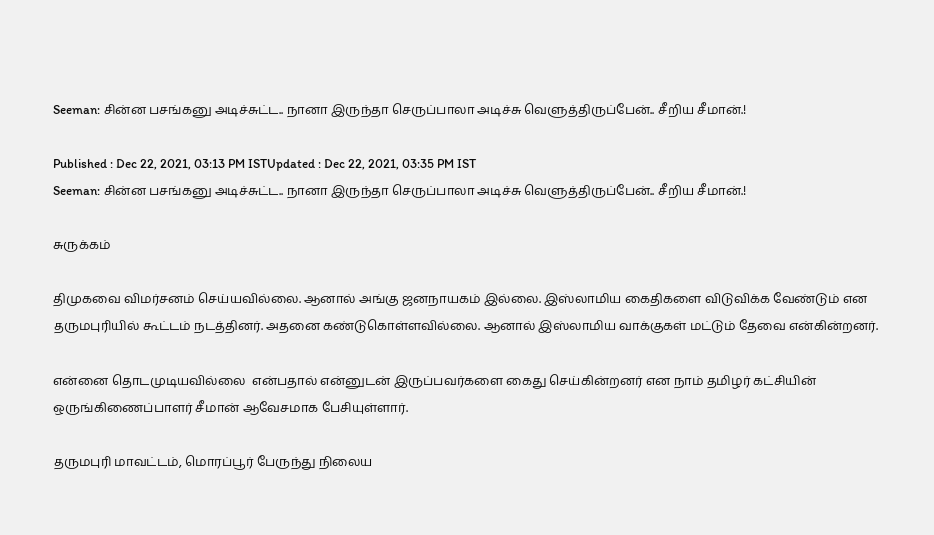Seeman: சின்ன பசங்கனு அடிச்சுட்ட.. நானா இருந்தா செருப்பாலா அடிச்சு வெளுத்திருப்பேன்.. சீறிய சீமான்.!

Published : Dec 22, 2021, 03:13 PM ISTUpdated : Dec 22, 2021, 03:35 PM IST
Seeman: சின்ன பசங்கனு அடிச்சுட்ட.. நானா இருந்தா செருப்பாலா அடிச்சு வெளுத்திருப்பேன்.. சீறிய சீமான்.!

சுருக்கம்

திமுகவை விமர்சனம் செய்யவில்லை. ஆனால் அங்கு ஜனநாயகம் இல்லை. இஸ்லாமிய கைதிகளை விடுவிக்க வேண்டும் என தருமபுரியில் கூட்டம் நடத்தினர். அதனை கண்டுகொள்ளவில்லை. ஆனால் இஸ்லாமிய வாக்குகள் மட்டும் தேவை என்கின்றனர்.

என்னை தொடமுடியவில்லை  என்பதால் என்னுடன் இருப்பவர்களை கைது செய்கின்றனர் என நாம் தமிழர் கட்சியின் ஒருங்கிணைப்பாளர் சீமான் ஆவேசமாக பேசியுள்ளார்.

தருமபுரி மாவட்டம், மொரப்பூர் பேருந்து நிலைய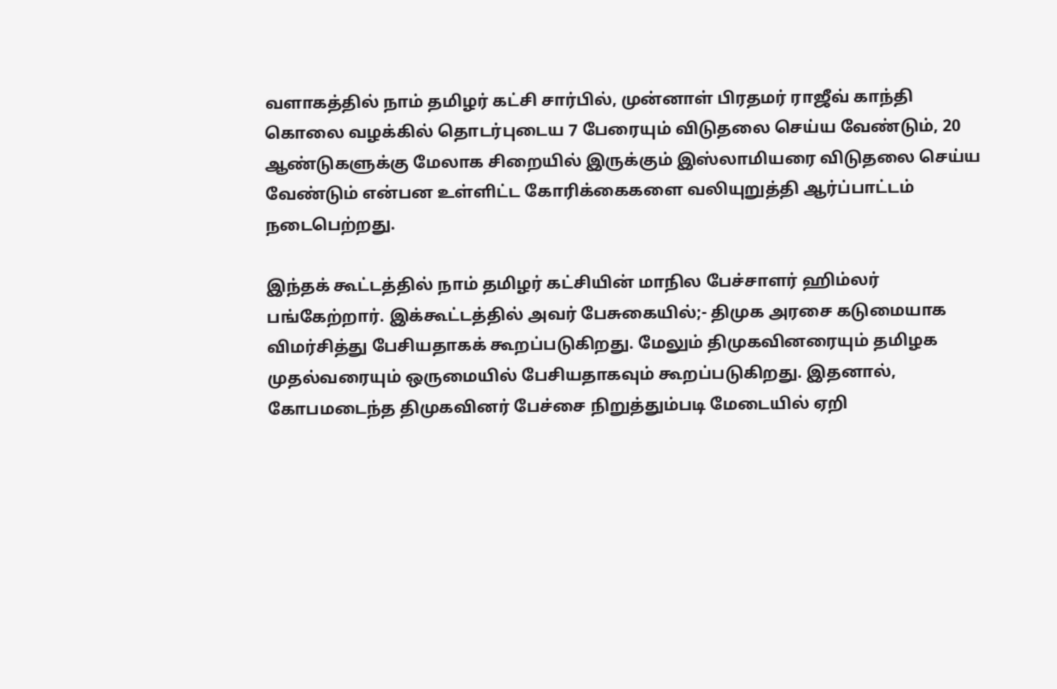வளாகத்தில் நாம் தமிழர் கட்சி சார்பில், முன்னாள் பிரதமர் ராஜீவ் காந்தி கொலை வழக்கில் தொடர்புடைய 7 பேரையும் விடுதலை செய்ய வேண்டும், 20 ஆண்டுகளுக்கு மேலாக சிறையில் இருக்கும் இஸ்லாமியரை விடுதலை செய்ய வேண்டும் என்பன உள்ளிட்ட கோரிக்கைகளை வலியுறுத்தி ஆர்ப்பாட்டம் நடைபெற்றது.

இந்தக் கூட்டத்தில் நாம் தமிழர் கட்சியின் மாநில பேச்சாளர் ஹிம்லர் பங்கேற்றார். இக்கூட்டத்தில் அவர் பேசுகையில்;- திமுக அரசை கடுமையாக விமர்சித்து பேசியதாகக் கூறப்படுகிறது. மேலும் திமுகவினரையும் தமிழக முதல்வரையும் ஒருமையில் பேசியதாகவும் கூறப்படுகிறது. இதனால், கோபமடைந்த திமுகவினர் பேச்சை நிறுத்தும்படி மேடையில் ஏறி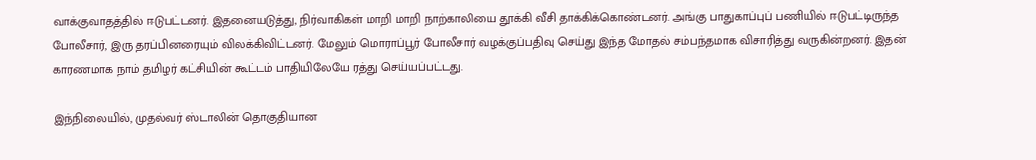வாக்குவாதத்தில் ஈடுபட்டனர். இதனையடுத்து, நிர்வாகிகள் மாறி மாறி நாற்காலியை தூக்கி வீசி தாக்கிக்கொண்டனர். அங்கு பாதுகாப்புப் பணியில் ஈடுபட்டிருந்த போலீசார், இரு தரப்பினரையும் விலக்கிவிட்டனர். மேலும் மொராப்பூர் போலீசார் வழக்குப்பதிவு செய்து இந்த மோதல் சம்பந்தமாக விசாரித்து வருகின்றனர். இதன் காரணமாக நாம் தமிழர் கட்சியின் கூட்டம் பாதியிலேயே ரத்து செய்யப்பட்டது.

இந்நிலையில், முதல்வர் ஸ்டாலின் தொகுதியான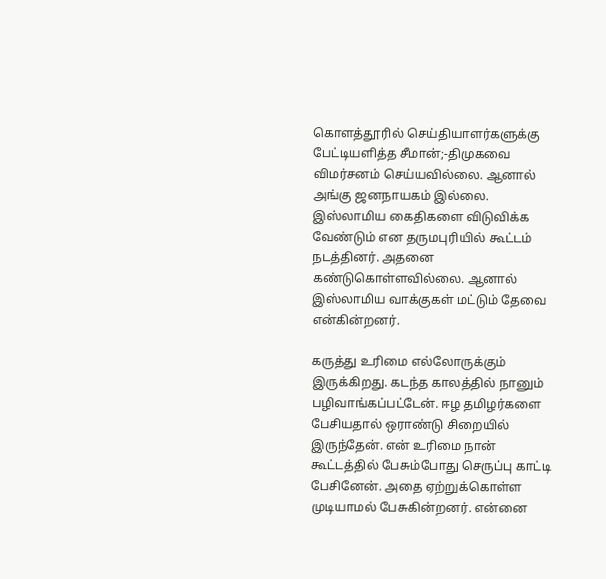கொளத்தூரில் செய்தியாளர்களுக்கு பேட்டியளித்த சீமான்;-திமுகவை விமர்சனம் செய்யவில்லை. ஆனால் அங்கு ஜனநாயகம் இல்லை. இஸ்லாமிய கைதிகளை விடுவிக்க வேண்டும் என தருமபுரியில் கூட்டம் நடத்தினர். அதனை கண்டுகொள்ளவில்லை. ஆனால் இஸ்லாமிய வாக்குகள் மட்டும் தேவை என்கின்றனர்.

கருத்து உரிமை எல்லோருக்கும் இருக்கிறது. கடந்த காலத்தில் நானும் பழிவாங்கப்பட்டேன். ஈழ தமிழர்களை பேசியதால் ஒராண்டு சிறையில் இருந்தேன். என் உரிமை நான் கூட்டத்தில் பேசும்போது செருப்பு காட்டி பேசினேன். அதை ஏற்றுக்கொள்ள முடியாமல் பேசுகின்றனர். என்னை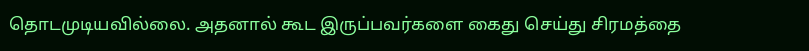தொடமுடியவில்லை. அதனால் கூட இருப்பவர்களை கைது செய்து சிரமத்தை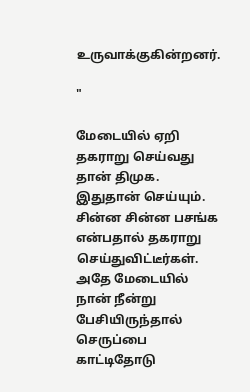உருவாக்குகின்றனர்.

"

மேடையில் ஏறி தகராறு செய்வது தான் திமுக. இதுதான் செய்யும். சின்ன சின்ன பசங்க என்பதால் தகராறு செய்துவிட்டீர்கள். அதே மேடையில் நான் நீன்று பேசியிருந்தால் செருப்பை காட்டிதோடு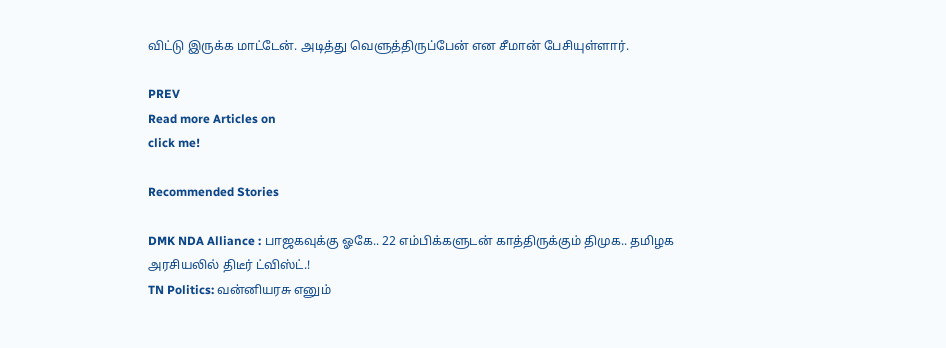விட்டு இருக்க மாட்டேன். அடித்து வெளுத்திருப்பேன் என சீமான் பேசியுள்ளார்.

PREV
Read more Articles on
click me!

Recommended Stories

DMK NDA Alliance : பாஜகவுக்கு ஓகே.. 22 எம்பிக்களுடன் காத்திருக்கும் திமுக.. தமிழக அரசியலில் திடீர் ட்விஸ்ட்.!
TN Politics: வன்னியரசு எனும்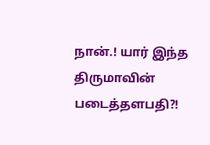நான்.! யார் இந்த திருமாவின் படைத்தளபதி?!